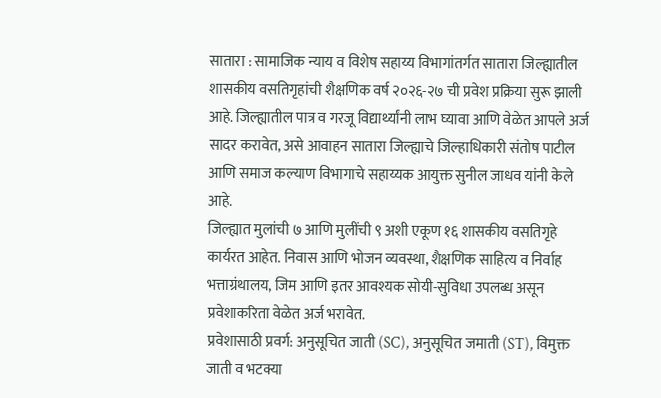सातारा : सामाजिक न्याय व विशेष सहाय्य विभागांतर्गत सातारा जिल्ह्यातील शासकीय वसतिगृहांची शैक्षणिक वर्ष २०२६-२७ ची प्रवेश प्रक्रिया सुरू झाली आहे. जिल्ह्यातील पात्र व गरजू विद्यार्थ्यांनी लाभ घ्यावा आणि वेळेत आपले अर्ज सादर करावेत, असे आवाहन सातारा जिल्ह्याचे जिल्हाधिकारी संतोष पाटील आणि समाज कल्याण विभागाचे सहाय्यक आयुक्त सुनील जाधव यांनी केले आहे.
जिल्ह्यात मुलांची ७ आणि मुलींची ९ अशी एकूण १६ शासकीय वसतिगृहे कार्यरत आहेत. निवास आणि भोजन व्यवस्था, शैक्षणिक साहित्य व निर्वाह भत्ताग्रंथालय, जिम आणि इतर आवश्यक सोयी-सुविधा उपलब्ध असून प्रवेशाकरिता वेळेत अर्ज भरावेत.
प्रवेशासाठी प्रवर्ग: अनुसूचित जाती (SC), अनुसूचित जमाती (ST), विमुक्त जाती व भटक्या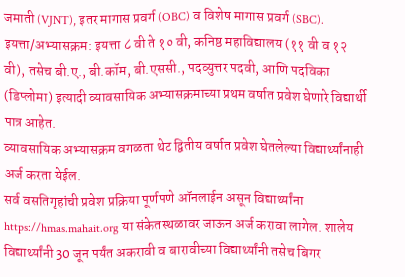जमाती (VJNT), इतर मागास प्रवर्ग (OBC) व विशेष मागास प्रवर्ग (SBC).
इयत्ता/अभ्यासक्रम: इयत्ता ८ वी ते १० वी, कनिष्ठ महाविद्यालय (११ वी व १२ वी), तसेच बी.ए., बी.कॉम, बी.एससी., पदव्युत्तर पदवी, आणि पदविका (डिप्लोमा) इत्यादी व्यावसायिक अभ्यासक्रमाच्या प्रथम वर्षात प्रवेश घेणारे विद्यार्थी पात्र आहेत.
व्यावसायिक अभ्यासक्रम वगळता थेट द्वितीय वर्षात प्रवेश घेतलेल्या विद्यार्थ्यांनाही अर्ज करता येईल.
सर्व वसतिगृहांची प्रवेश प्रक्रिया पूर्णपणे ऑनलाईन असून विद्यार्थ्यांना https://hmas.mahait.org या संकेतस्थळावर जाऊन अर्ज करावा लागेल. शालेय विद्यार्थ्यांनी 30 जून पर्यंत अकरावी व बारावीच्या विद्यार्थ्यांनी तसेच बिगर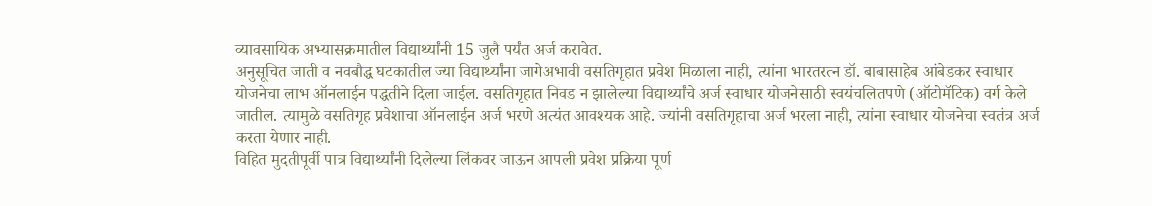व्यावसायिक अभ्यासक्रमातील विद्यार्थ्यांनी 15 जुलै पर्यंत अर्ज करावेत.
अनुसूचित जाती व नवबौद्ध घटकातील ज्या विद्यार्थ्यांना जागेअभावी वसतिगृहात प्रवेश मिळाला नाही, त्यांना भारतरत्न डॉ. बाबासाहेब आंबेडकर स्वाधार योजनेचा लाभ ऑनलाईन पद्धतीने दिला जाईल. वसतिगृहात निवड न झालेल्या विद्यार्थ्यांचे अर्ज स्वाधार योजनेसाठी स्वयंचलितपणे (ऑटोमॅटिक) वर्ग केले जातील. त्यामुळे वसतिगृह प्रवेशाचा ऑनलाईन अर्ज भरणे अत्यंत आवश्यक आहे. ज्यांनी वसतिगृहाचा अर्ज भरला नाही, त्यांना स्वाधार योजनेचा स्वतंत्र अर्ज करता येणार नाही.
विहित मुदतीपूर्वी पात्र विद्यार्थ्यांनी दिलेल्या लिंकवर जाऊन आपली प्रवेश प्रक्रिया पूर्ण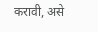करावी, असे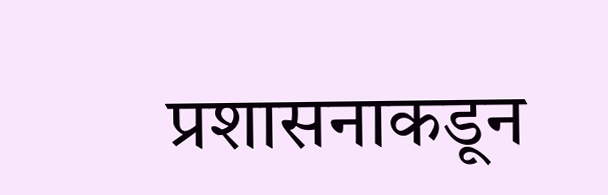प्रशासनाकडून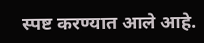स्पष्ट करण्यात आले आहे.